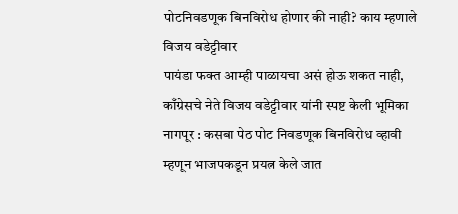पोटनिवडणूक बिनविरोध होणार की नाही? काय म्हणाले विजय वडेट्टीवार
पायंडा फक्त आम्ही पाळायचा असं होऊ शकत नाही, काँग्रेसचे नेते विजय वडेट्टीवार यांनी स्पष्ट केली भूमिका
नागपूर : कसबा पेठ पोट निवडणूक बिनविरोध व्हावी म्हणून भाजपकडून प्रयत्न केले जात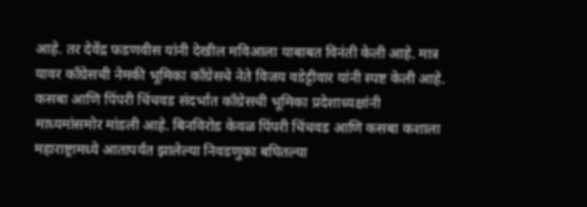आहे. तर देवेंद्र फडणवीस यांनी देखील मविआला याबाबत विनंती केली आहे. मात्र यावर काँग्रेसची नेमकी भूमिका काँग्रेसचे नेते विजय वडेट्टीवार यांनी स्पष्ट केली आहे. कसबा आणि पिंपरी चिंचवड संदर्भात काँग्रेसची भूमिका प्रदेशाध्यक्षांनी माध्यमांसमोर मांडली आहे. बिनविरोड केवळ पिंपरी चिंचवड आणि कसबा कशाला महाराष्ट्रामध्ये आतापर्यंत झालेल्या निवडणुका बघितल्या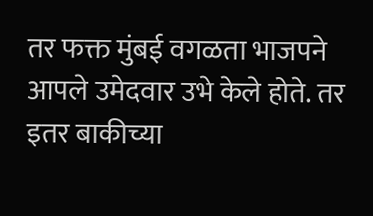तर फक्त मुंबई वगळता भाजपने आपले उमेदवार उभे केले होते. तर इतर बाकीच्या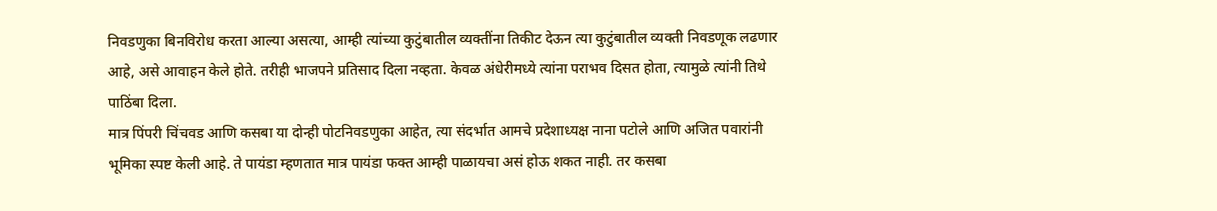निवडणुका बिनविरोध करता आल्या असत्या, आम्ही त्यांच्या कुटुंबातील व्यक्तींना तिकीट देऊन त्या कुटुंबातील व्यक्ती निवडणूक लढणार आहे, असे आवाहन केले होते. तरीही भाजपने प्रतिसाद दिला नव्हता. केवळ अंधेरीमध्ये त्यांना पराभव दिसत होता, त्यामुळे त्यांनी तिथे पाठिंबा दिला.
मात्र पिंपरी चिंचवड आणि कसबा या दोन्ही पोटनिवडणुका आहेत, त्या संदर्भात आमचे प्रदेशाध्यक्ष नाना पटोले आणि अजित पवारांनी भूमिका स्पष्ट केली आहे. ते पायंडा म्हणतात मात्र पायंडा फक्त आम्ही पाळायचा असं होऊ शकत नाही. तर कसबा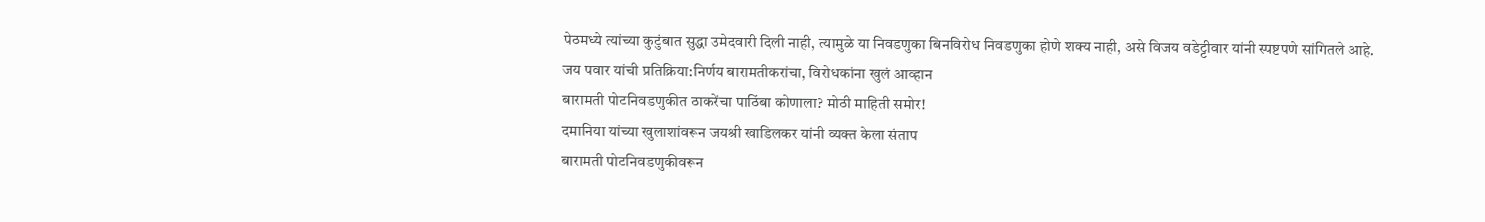पेठमध्ये त्यांच्या कुटुंबात सुद्धा उमेदवारी दिली नाही, त्यामुळे या निवडणुका बिनविरोध निवडणुका होणे शक्य नाही, असे विजय वडेट्टीवार यांनी स्पष्टपणे सांगितले आहे.
जय पवार यांची प्रतिक्रिया:निर्णय बारामतीकरांचा, विरोधकांना खुलं आव्हान
बारामती पोटनिवडणुकीत ठाकरेंचा पाठिंबा कोणाला? मोठी माहिती समोर!
दमानिया यांच्या खुलाशांवरून जयश्री खाडिलकर यांनी व्यक्त केला संताप
बारामती पोटनिवडणुकीवरून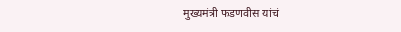मुख्यमंत्री फडणवीस यांचं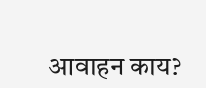आवाहन काय?